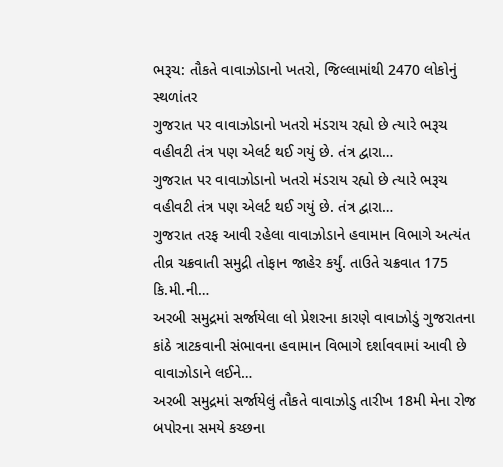ભરૂચ: તૌકતે વાવાઝોડાનો ખતરો, જિલ્લામાંથી 2470 લોકોનું સ્થળાંતર
ગુજરાત પર વાવાઝોડાનો ખતરો મંડરાય રહ્યો છે ત્યારે ભરૂચ વહીવટી તંત્ર પણ એલર્ટ થઈ ગયું છે. તંત્ર દ્વારા…
ગુજરાત પર વાવાઝોડાનો ખતરો મંડરાય રહ્યો છે ત્યારે ભરૂચ વહીવટી તંત્ર પણ એલર્ટ થઈ ગયું છે. તંત્ર દ્વારા…
ગુજરાત તરફ આવી રહેલા વાવાઝોડાને હવામાન વિભાગે અત્યંત તીવ્ર ચક્રવાતી સમુદ્રી તોફાન જાહેર કર્યું. તાઉતે ચક્રવાત 175 કિ.મી.ની…
અરબી સમુદ્રમાં સર્જાયેલા લો પ્રેશરના કારણે વાવાઝોડું ગુજરાતના કાંઠે ત્રાટકવાની સંભાવના હવામાન વિભાગે દર્શાવવામાં આવી છે વાવાઝોડાને લઈને…
અરબી સમુદ્રમાં સર્જાયેલું તૌકતે વાવાઝોડુ તારીખ 18મી મેના રોજ બપોરના સમયે કચ્છના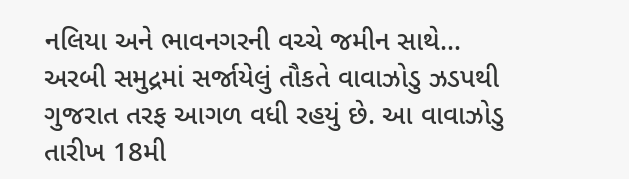નલિયા અને ભાવનગરની વચ્ચે જમીન સાથે…
અરબી સમુદ્રમાં સર્જાયેલું તૌકતે વાવાઝોડુ ઝડપથી ગુજરાત તરફ આગળ વધી રહયું છે. આ વાવાઝોડુ તારીખ 18મી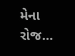મેના રોજ…